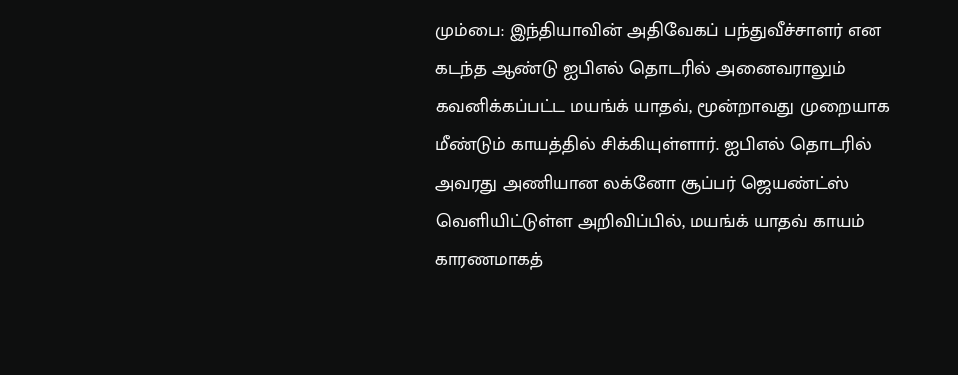மும்பை: இந்தியாவின் அதிவேகப் பந்துவீச்சாளர் என கடந்த ஆண்டு ஐபிஎல் தொடரில் அனைவராலும் கவனிக்கப்பட்ட மயங்க் யாதவ், மூன்றாவது முறையாக மீண்டும் காயத்தில் சிக்கியுள்ளார். ஐபிஎல் தொடரில் அவரது அணியான லக்னோ சூப்பர் ஜெயண்ட்ஸ் வெளியிட்டுள்ள அறிவிப்பில், மயங்க் யாதவ் காயம் காரணமாகத்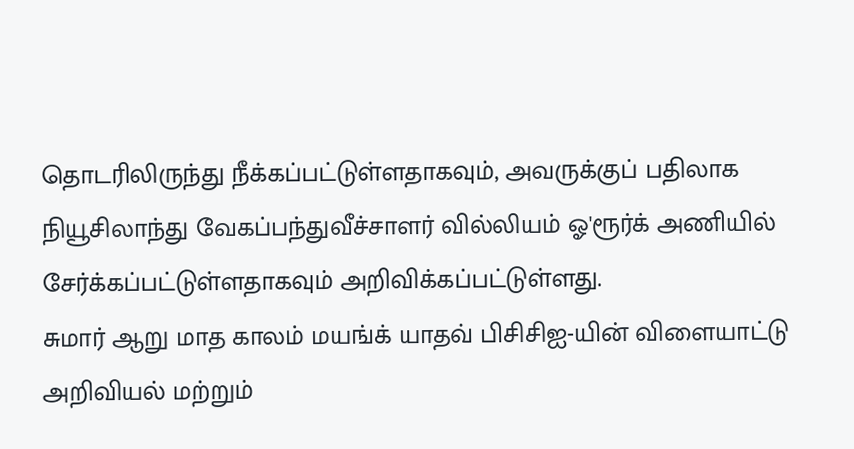தொடரிலிருந்து நீக்கப்பட்டுள்ளதாகவும், அவருக்குப் பதிலாக நியூசிலாந்து வேகப்பந்துவீச்சாளர் வில்லியம் ஓ'ரூர்க் அணியில் சேர்க்கப்பட்டுள்ளதாகவும் அறிவிக்கப்பட்டுள்ளது.
சுமார் ஆறு மாத காலம் மயங்க் யாதவ் பிசிசிஐ-யின் விளையாட்டு அறிவியல் மற்றும்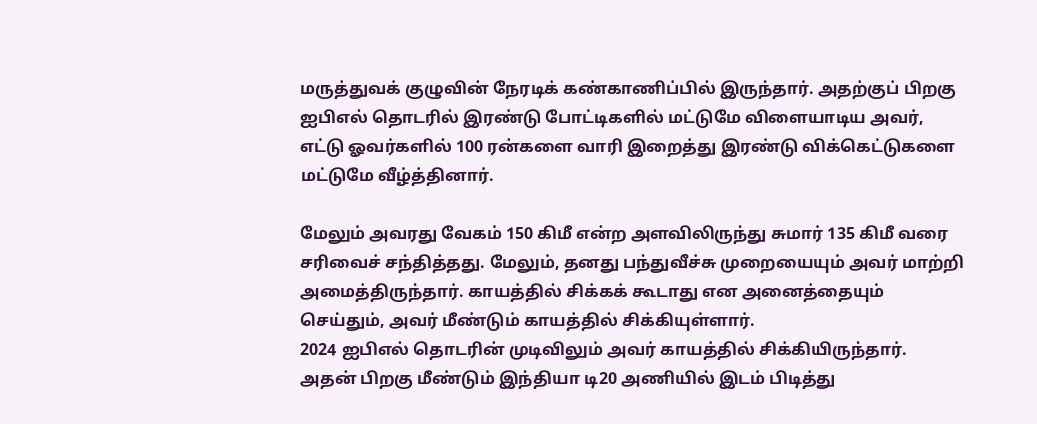மருத்துவக் குழுவின் நேரடிக் கண்காணிப்பில் இருந்தார். அதற்குப் பிறகு ஐபிஎல் தொடரில் இரண்டு போட்டிகளில் மட்டுமே விளையாடிய அவர், எட்டு ஓவர்களில் 100 ரன்களை வாரி இறைத்து இரண்டு விக்கெட்டுகளை மட்டுமே வீழ்த்தினார்.

மேலும் அவரது வேகம் 150 கிமீ என்ற அளவிலிருந்து சுமார் 135 கிமீ வரை சரிவைச் சந்தித்தது. மேலும், தனது பந்துவீச்சு முறையையும் அவர் மாற்றி அமைத்திருந்தார். காயத்தில் சிக்கக் கூடாது என அனைத்தையும் செய்தும், அவர் மீண்டும் காயத்தில் சிக்கியுள்ளார்.
2024 ஐபிஎல் தொடரின் முடிவிலும் அவர் காயத்தில் சிக்கியிருந்தார். அதன் பிறகு மீண்டும் இந்தியா டி20 அணியில் இடம் பிடித்து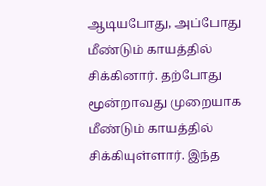ஆடியபோது, அப்போது மீண்டும் காயத்தில் சிக்கினார். தற்போது மூன்றாவது முறையாக மீண்டும் காயத்தில் சிக்கியுள்ளார். இந்த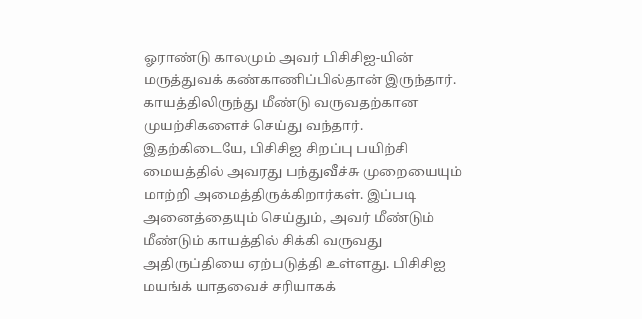ஓராண்டு காலமும் அவர் பிசிசிஐ-யின் மருத்துவக் கண்காணிப்பில்தான் இருந்தார். காயத்திலிருந்து மீண்டு வருவதற்கான முயற்சிகளைச் செய்து வந்தார்.
இதற்கிடையே, பிசிசிஐ சிறப்பு பயிற்சி மையத்தில் அவரது பந்துவீச்சு முறையையும் மாற்றி அமைத்திருக்கிறார்கள். இப்படி அனைத்தையும் செய்தும், அவர் மீண்டும் மீண்டும் காயத்தில் சிக்கி வருவது அதிருப்தியை ஏற்படுத்தி உள்ளது. பிசிசிஐ மயங்க் யாதவைச் சரியாகக்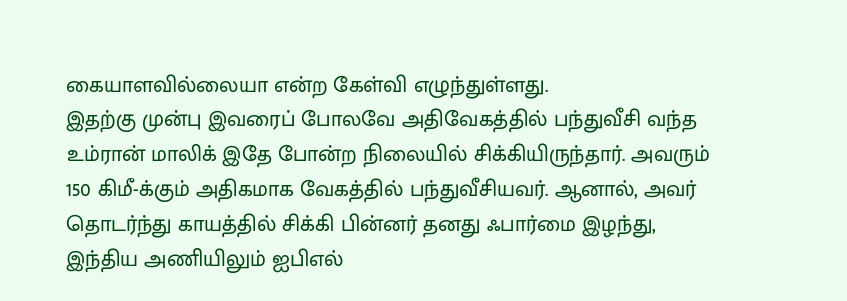கையாளவில்லையா என்ற கேள்வி எழுந்துள்ளது.
இதற்கு முன்பு இவரைப் போலவே அதிவேகத்தில் பந்துவீசி வந்த உம்ரான் மாலிக் இதே போன்ற நிலையில் சிக்கியிருந்தார். அவரும் 150 கிமீ-க்கும் அதிகமாக வேகத்தில் பந்துவீசியவர். ஆனால், அவர் தொடர்ந்து காயத்தில் சிக்கி பின்னர் தனது ஃபார்மை இழந்து, இந்திய அணியிலும் ஐபிஎல்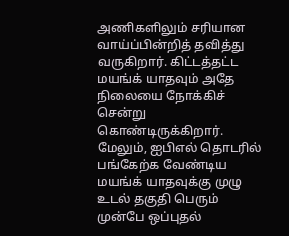அணிகளிலும் சரியான வாய்ப்பின்றித் தவித்து வருகிறார். கிட்டத்தட்ட மயங்க் யாதவும் அதே நிலையை நோக்கிச் சென்று கொண்டிருக்கிறார்.
மேலும், ஐபிஎல் தொடரில் பங்கேற்க வேண்டிய மயங்க் யாதவுக்கு முழு உடல் தகுதி பெரும் முன்பே ஒப்புதல்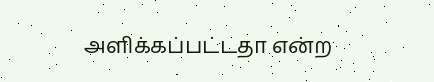அளிக்கப்பட்டதா என்ற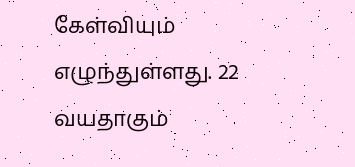கேள்வியும் எழுந்துள்ளது. 22 வயதாகும்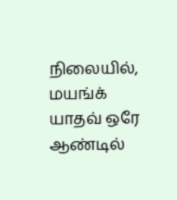நிலையில், மயங்க் யாதவ் ஒரே ஆண்டில்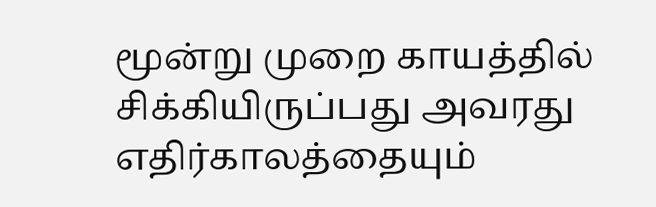மூன்று முறை காயத்தில் சிக்கியிருப்பது அவரது எதிர்காலத்தையும்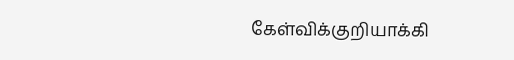கேள்விக்குறியாக்கி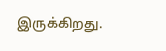இருக்கிறது.